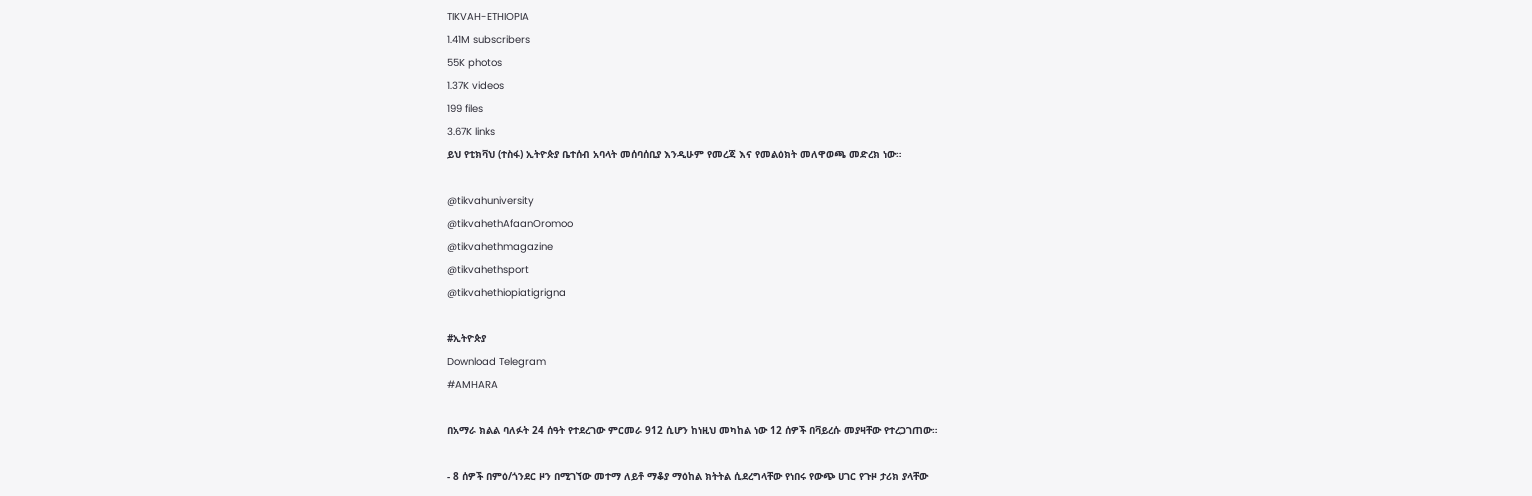TIKVAH-ETHIOPIA
1.41M subscribers
55K photos
1.37K videos
199 files
3.67K links
ይህ የቲክቫህ (ተስፋ) ኢትዮጵያ ቤተሰብ አባላት መሰባሰቢያ እንዲሁም የመረጃ እና የመልዕክት መለዋወጫ መድረክ ነው።

@tikvahuniversity
@tikvahethAfaanOromoo
@tikvahethmagazine
@tikvahethsport
@tikvahethiopiatigrigna

#ኢትዮጵያ
Download Telegram
#AMHARA

በአማራ ክልል ባለፉት 24 ሰዓት የተደረገው ምርመራ 912 ሲሆን ከነዚህ መካከል ነው 12 ሰዎች በቫይረሱ መያዛቸው የተረጋገጠው።

- 8 ሰዎች በምዕ/ጎንደር ዞን በሚገኘው መተማ ለይቶ ማቆያ ማዕከል ክትትል ሲደረግላቸው የነበሩ የውጭ ሀገር የጉዞ ታሪክ ያላቸው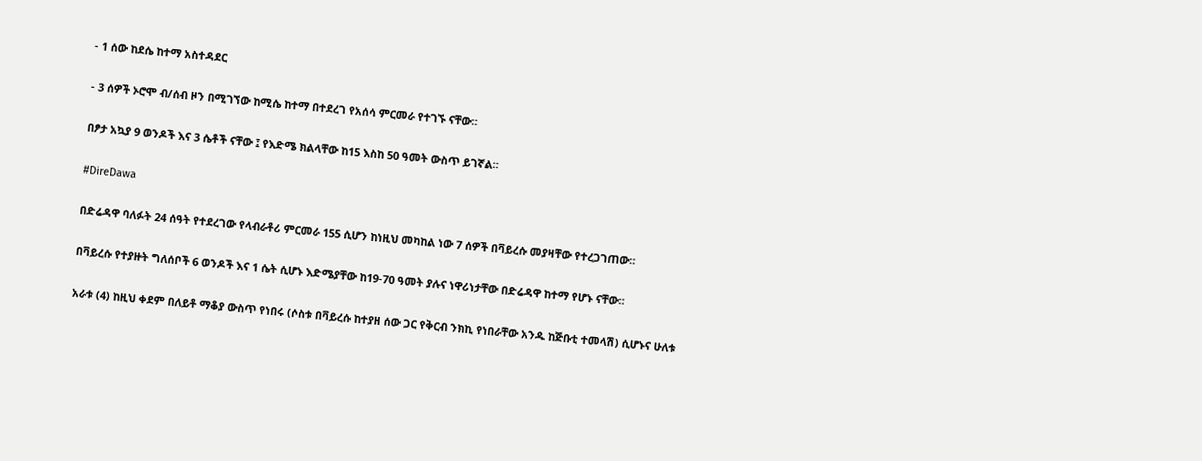- 1 ሰው ከደሴ ከተማ አስተዳደር

- 3 ሰዎች ኦሮሞ ብ/ሰብ ዞን በሚገኘው ከሚሴ ከተማ በተደረገ የአሰሳ ምርመራ የተገኙ ናቸው።

በፆታ አኳያ 9 ወንዶች እና 3 ሴቶች ናቸው ፤ የእድሜ ክልላቸው ከ15 እስከ 50 ዓመት ውስጥ ይገኛል።

#DireDawa

በድሬዳዋ ባለፉት 24 ሰዓት የተደረገው የላብራቶሪ ምርመራ 155 ሲሆን ከነዚህ መካከል ነው 7 ሰዎች በቫይረሱ መያዛቸው የተረጋገጠው።

በቫይረሱ የተያዙት ግለሰቦች 6 ወንዶች እና 1 ሴት ሲሆኑ እድሜያቸው ከ19-70 ዓመት ያሉና ነዋሪነታቸው በድሬዳዋ ከተማ የሆኑ ናቸው።

አራቱ (4) ከዚህ ቀደም በለይቶ ማቆያ ውስጥ የነበሩ (ሶስቱ በቫይረሱ ከተያዘ ሰው ጋር የቅርብ ንክኪ የነበራቸው አንዱ ከጅቡቲ ተመላሽ) ሲሆኑና ሁለቱ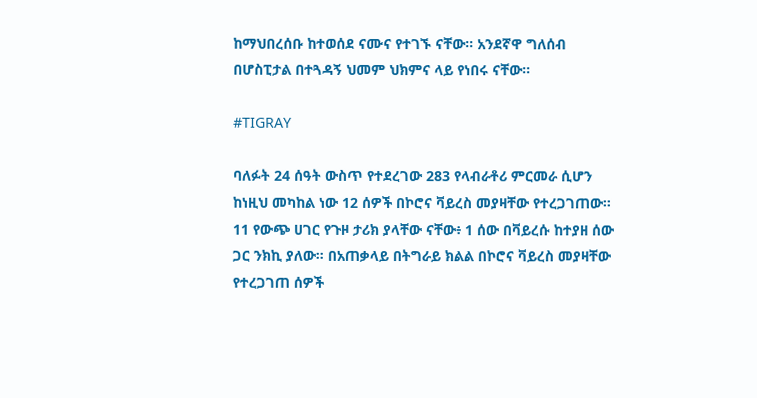ከማህበረሰቡ ከተወሰደ ናሙና የተገኙ ናቸው። አንደኛዋ ግለሰብ በሆስፒታል በተጓዳኝ ህመም ህክምና ላይ የነበሩ ናቸው።

#TIGRAY

ባለፉት 24 ሰዓት ውስጥ የተደረገው 283 የላብራቶሪ ምርመራ ሲሆን ከነዚህ መካከል ነው 12 ሰዎች በኮሮና ቫይረስ መያዛቸው የተረጋገጠው። 11 የውጭ ሀገር የጉዞ ታሪክ ያላቸው ናቸው፥ 1 ሰው በቫይረሱ ከተያዘ ሰው ጋር ንክኪ ያለው። በአጠቃላይ በትግራይ ክልል በኮሮና ቫይረስ መያዛቸው የተረጋገጠ ሰዎች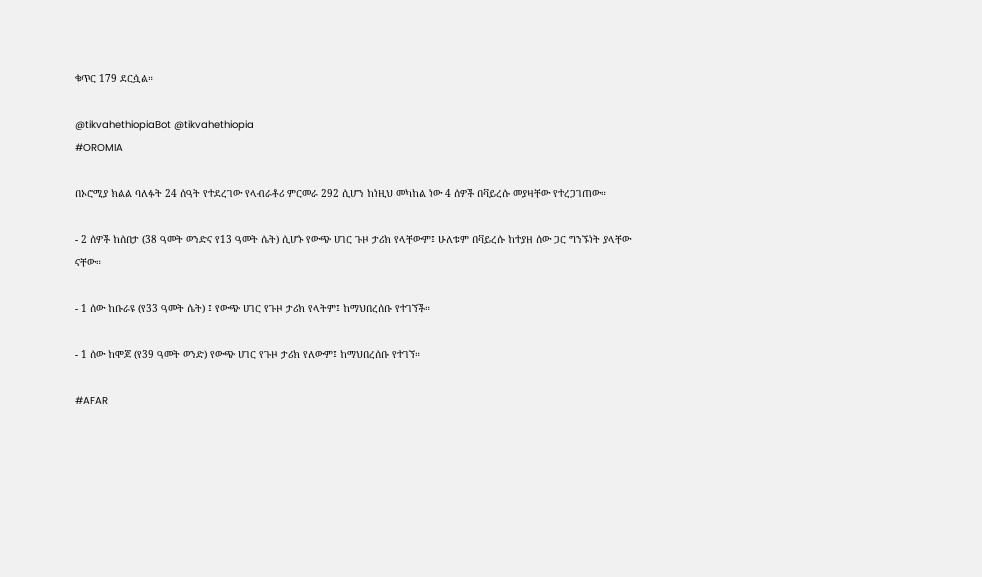ቁጥር 179 ደርሷል።

@tikvahethiopiaBot @tikvahethiopia
#OROMIA

በኦሮሚያ ክልል ባለፉት 24 ሰዓት የተደረገው የላብራቶሪ ምርመራ 292 ሲሆን ከነዚህ መካከል ነው 4 ሰዎች በቫይረሱ መያዛቸው የተረጋገጠው።

- 2 ሰዎች ከሰበታ (38 ዓመት ወንድና የ13 ዓመት ሴት) ሲሆኑ የውጭ ሀገር ጉዞ ታሪክ የላቸውም፤ ሁለቱም በቫይረሱ ከተያዘ ሰው ጋር ግንኙነት ያላቸው ናቸው።

- 1 ሰው ከቡራዩ (የ33 ዓመት ሴት) ፤ የውጭ ሀገር የጉዞ ታሪክ የላትም፤ ከማህበረሰቡ የተገኘች።

- 1 ሰው ከሞጆ (የ39 ዓመት ወንድ) የውጭ ሀገር የጉዞ ታሪክ የለውም፤ ከማህበረሰቡ የተገኘ።

#AFAR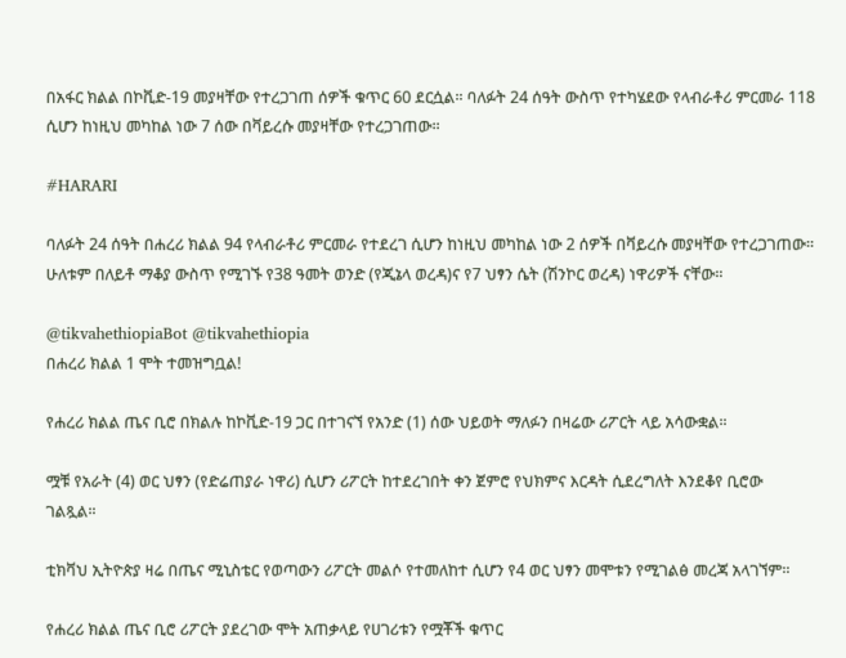በአፋር ክልል በኮቪድ-19 መያዛቸው የተረጋገጠ ሰዎች ቁጥር 60 ደርሷል። ባለፉት 24 ሰዓት ውስጥ የተካሄደው የላብራቶሪ ምርመራ 118 ሲሆን ከነዚህ መካከል ነው 7 ሰው በቫይረሱ መያዛቸው የተረጋገጠው።

#HARARI

ባለፉት 24 ሰዓት በሐረሪ ክልል 94 የላብራቶሪ ምርመራ የተደረገ ሲሆን ከነዚህ መካከል ነው 2 ሰዎች በቫይረሱ መያዛቸው የተረጋገጠው። ሁለቱም በለይቶ ማቆያ ውስጥ የሚገኙ የ38 ዓመት ወንድ (የጂኔላ ወረዳ)ና የ7 ህፃን ሴት (ሽንኮር ወረዳ) ነዋሪዎች ናቸው።

@tikvahethiopiaBot @tikvahethiopia
በሐረሪ ክልል 1 ሞት ተመዝግቧል!

የሐረሪ ክልል ጤና ቢሮ በክልሉ ከኮቪድ-19 ጋር በተገናኘ የአንድ (1) ሰው ህይወት ማለፉን በዛሬው ሪፖርት ላይ አሳውቋል።

ሟቹ የአራት (4) ወር ህፃን (የድሬጠያራ ነዋሪ) ሲሆን ሪፖርት ከተደረገበት ቀን ጀምሮ የህክምና እርዳት ሲደረግለት እንደቆየ ቢሮው ገልጿል።

ቲክቫህ ኢትዮጵያ ዛሬ በጤና ሚኒስቴር የወጣውን ሪፖርት መልሶ የተመለከተ ሲሆን የ4 ወር ህፃን መሞቱን የሚገልፅ መረጃ አላገኘም።

የሐረሪ ክልል ጤና ቢሮ ሪፖርት ያደረገው ሞት አጠቃላይ የሀገሪቱን የሟቾች ቁጥር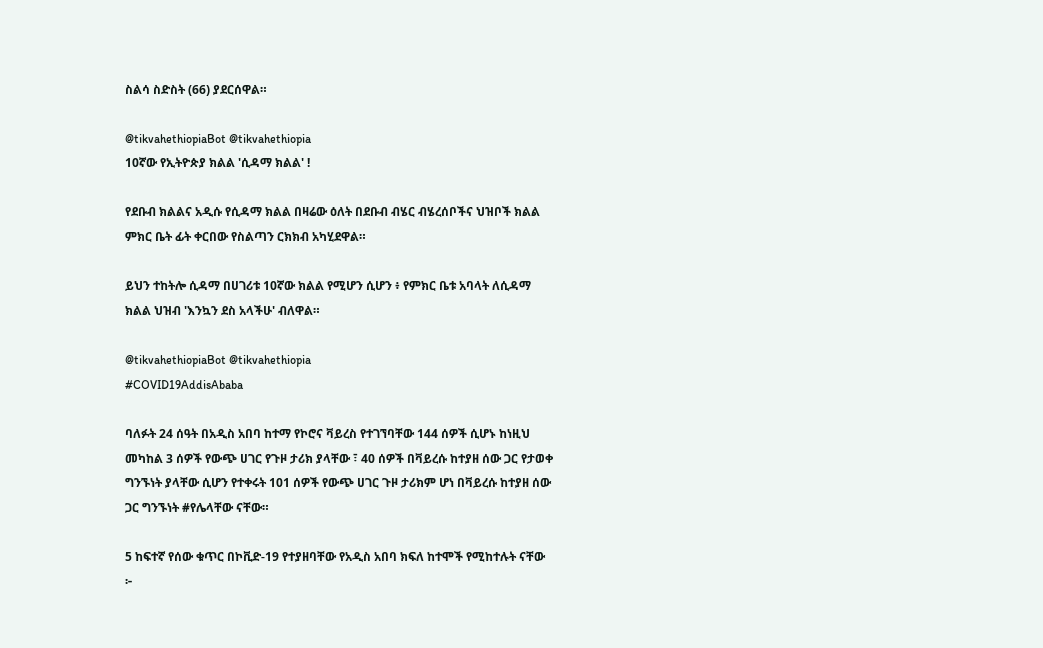ስልሳ ስድስት (66) ያደርሰዋል።

@tikvahethiopiaBot @tikvahethiopia
10ኛው የኢትዮጵያ ክልል 'ሲዳማ ክልል' !

የደቡብ ክልልና አዲሱ የሲዳማ ክልል በዛሬው ዕለት በደቡብ ብሄር ብሄረሰቦችና ህዝቦች ክልል ምክር ቤት ፊት ቀርበው የስልጣን ርክክብ አካሂደዋል።

ይህን ተከትሎ ሲዳማ በሀገሪቱ 10ኛው ክልል የሚሆን ሲሆን ፥ የምክር ቤቱ አባላት ለሲዳማ ክልል ህዝብ 'እንኳን ደስ አላችሁ' ብለዋል።

@tikvahethiopiaBot @tikvahethiopia
#COVID19AddisAbaba

ባለፉት 24 ሰዓት በአዲስ አበባ ከተማ የኮሮና ቫይረስ የተገኘባቸው 144 ሰዎች ሲሆኑ ከነዚህ መካከል 3 ሰዎች የውጭ ሀገር የጉዞ ታሪክ ያላቸው ፣ 40 ሰዎች በቫይረሱ ከተያዘ ሰው ጋር የታወቀ ግንኙነት ያላቸው ሲሆን የተቀሩት 101 ሰዎች የውጭ ሀገር ጉዞ ታሪክም ሆነ በቫይረሱ ከተያዘ ሰው ጋር ግንኙነት #የሌላቸው ናቸው።

5 ከፍተኛ የሰው ቁጥር በኮቪድ-19 የተያዘባቸው የአዲስ አበባ ክፍለ ከተሞች የሚከተሉት ናቸው ፦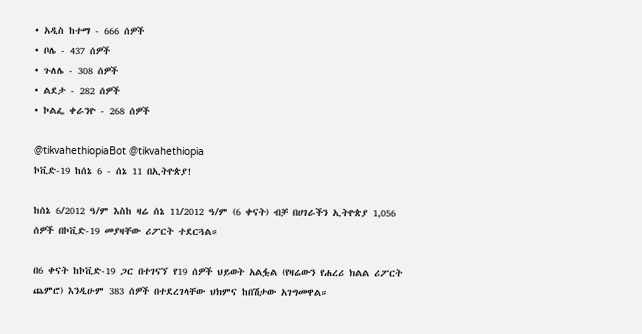• አዲስ ከተማ - 666 ሰዎች
• ቦሌ - 437 ሰዎች
• ጉለሌ - 308 ሰዎች
• ልደታ - 282 ሰዎች
• ኮልፌ ቀራንዮ - 268 ሰዎች

@tikvahethiopiaBot @tikvahethiopia
ኮቪድ-19 ከሰኔ 6 - ሰኔ 11 በኢትዮጵያ!

ከሰኔ 6/2012 ዓ/ም እስከ ዛሬ ሰኔ 11/2012 ዓ/ም (6 ቀናት) ብቻ በሀገራችን ኢትዮጵያ 1,056 ሰዎች በኮቪድ-19 መያዛቸው ሪፖርት ተደርጓል።

በ6 ቀናት ከኮቪድ-19 ጋር በተገናኘ የ19 ሰዎች ህይወት አልፏል (የዛሬውን የሐረሪ ክልል ሪፖርት ጨምሮ) እንዲሁም 383 ሰዎች በተደረገላቸው ህክምና ከበሽታው አገግመዋል።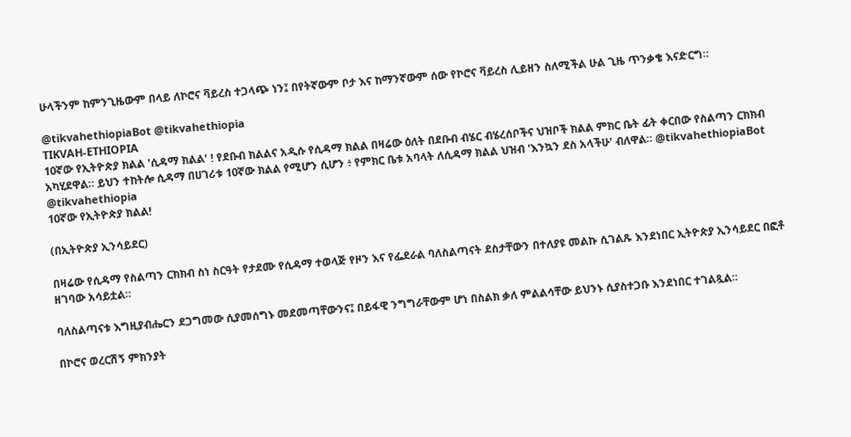ሁላችንም ከምንጊዜውም በላይ ለኮሮና ቫይረስ ተጋላጭ ነን፤ በየትኛውም ቦታ እና ከማንኛውም ሰው የኮሮና ቫይረስ ሊይዘን ስለሚችል ሁል ጊዜ ጥንቃቄ እናድርግ።

@tikvahethiopiaBot @tikvahethiopia
TIKVAH-ETHIOPIA
10ኛው የኢትዮጵያ ክልል 'ሲዳማ ክልል' ! የደቡብ ክልልና አዲሱ የሲዳማ ክልል በዛሬው ዕለት በደቡብ ብሄር ብሄረሰቦችና ህዝቦች ክልል ምክር ቤት ፊት ቀርበው የስልጣን ርክክብ አካሂደዋል። ይህን ተከትሎ ሲዳማ በሀገሪቱ 10ኛው ክልል የሚሆን ሲሆን ፥ የምክር ቤቱ አባላት ለሲዳማ ክልል ህዝብ 'እንኳን ደስ አላችሁ' ብለዋል። @tikvahethiopiaBot @tikvahethiopia
10ኛው የኢትዮጵያ ክልል!

(በኢትዮጵያ ኢንሳይደር)

በዛሬው የሲዳማ የስልጣን ርክክብ ስነ ስርዓት የታደሙ የሲዳማ ተወላጅ የዞን እና የፌደራል ባለስልጣናት ደስታቸውን በተለያዩ መልኩ ሲገልጹ እንደነበር ኢትዮጵያ ኢንሳይደር በፎቶ ዘገባው አሳይቷል።

ባለስልጣናቱ እግዚያብሔርን ደጋግመው ሲያመሰግኑ መደመጣቸውንና፤ በይፋዊ ንግግራቸውም ሆነ በስልክ ቃለ ምልልሳቸው ይህንኑ ሲያስተጋቡ እንደነበር ተገልጿል።

በኮሮና ወረርሽኝ ምክንያት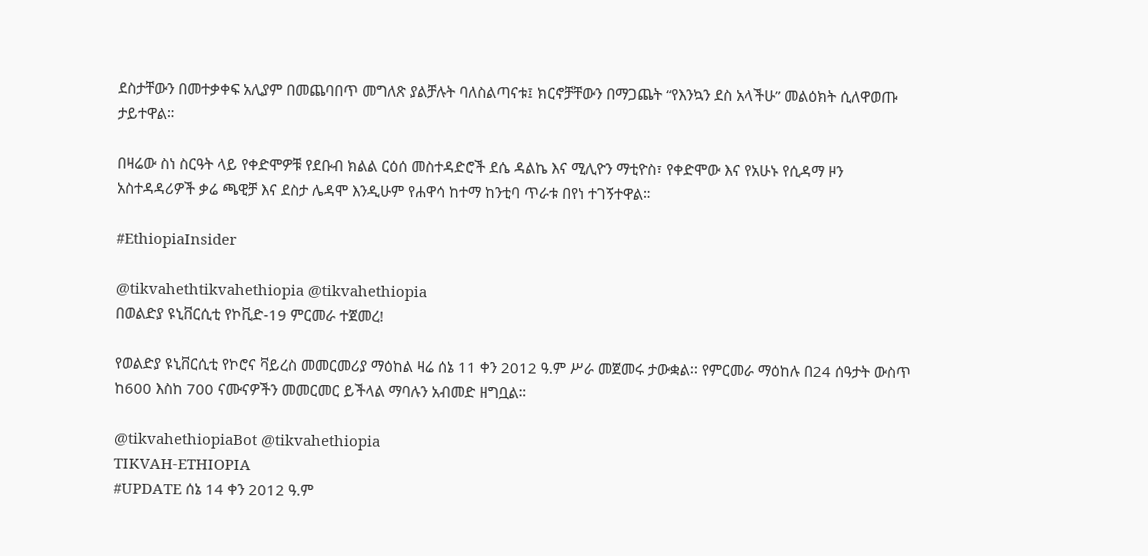ደስታቸውን በመተቃቀፍ አሊያም በመጨባበጥ መግለጽ ያልቻሉት ባለስልጣናቱ፤ ክርኖቻቸውን በማጋጨት “የእንኳን ደስ አላችሁ” መልዕክት ሲለዋወጡ ታይተዋል።

በዛሬው ስነ ስርዓት ላይ የቀድሞዎቹ የደቡብ ክልል ርዕሰ መስተዳድሮች ደሴ ዳልኬ እና ሚሊዮን ማቲዮስ፣ የቀድሞው እና የአሁኑ የሲዳማ ዞን አስተዳዳሪዎች ቃሬ ጫዊቻ እና ደስታ ሌዳሞ እንዲሁም የሐዋሳ ከተማ ከንቲባ ጥራቱ በየነ ተገኝተዋል።

#EthiopiaInsider

@tikvahethtikvahethiopia @tikvahethiopia
በወልድያ ዩኒቨርሲቲ የኮቪድ-19 ምርመራ ተጀመረ!

የወልድያ ዩኒቨርሲቲ የኮሮና ቫይረስ መመርመሪያ ማዕከል ዛሬ ሰኔ 11 ቀን 2012 ዓ.ም ሥራ መጀመሩ ታውቋል፡፡ የምርመራ ማዕከሉ በ24 ሰዓታት ውስጥ ከ600 እስከ 700 ናሙናዎችን መመርመር ይችላል ማባሉን አብመድ ዘግቧል።

@tikvahethiopiaBot @tikvahethiopia
TIKVAH-ETHIOPIA
#UPDATE ሰኔ 14 ቀን 2012 ዓ.ም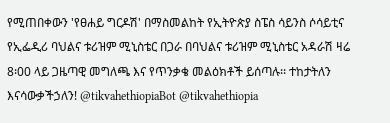የሚጠበቀውን 'የፀሐይ ግርዶሽ' በማስመልከት የኢትዮጵያ ስፔስ ሳይንስ ሶሳይቲና የኢፌዲሪ ባህልና ቱሪዝም ሚኒስቴር በጋራ በባህልና ቱሪዝም ሚኒስቴር አዳራሽ ዛሬ 8፡00 ላይ ጋዜጣዊ መግለጫ እና የጥንቃቄ መልዕክቶች ይሰጣሉ፡፡ ተከታትለን እናሳውቃችኃለን! @tikvahethiopiaBot @tikvahethiopia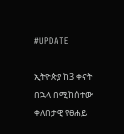#UPDATE

ኢትዮጵያ ከ3 ቀናት በኋላ በሚከሰተው ቀለበታዊ የፀሐይ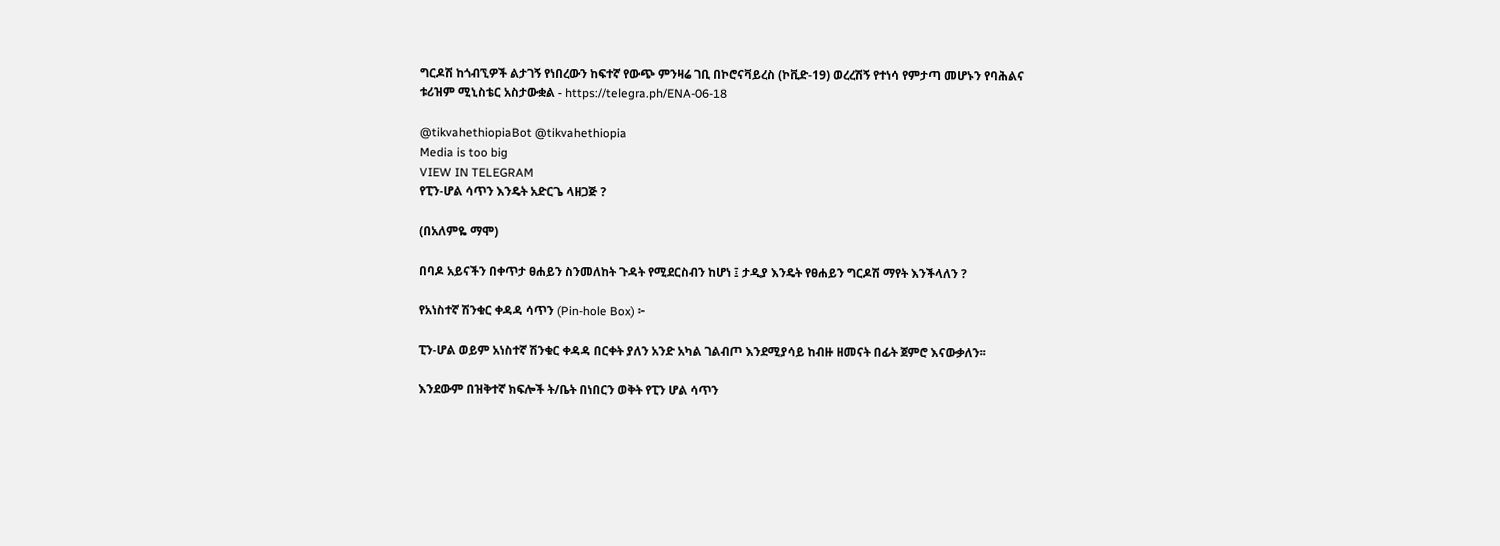ግርዶሽ ከጎብኚዎች ልታገኝ የነበረውን ከፍተኛ የውጭ ምንዛሬ ገቢ በኮሮናቫይረስ (ኮቪድ-19) ወረረሽኝ የተነሳ የምታጣ መሆኑን የባሕልና ቱሪዝም ሚኒስቴር አስታውቋል - https://telegra.ph/ENA-06-18

@tikvahethiopiaBot @tikvahethiopia
Media is too big
VIEW IN TELEGRAM
የፒን-ሆል ሳጥን እንዴት አድርጌ ላዘጋጅ ?

(በአለምዬ ማሞ)

በባዶ አይናችን በቀጥታ ፀሐይን ስንመለከት ጉዳት የሚደርስብን ከሆነ ፤ ታዲያ እንዴት የፀሐይን ግርዶሽ ማየት እንችላለን ?

የአነስተኛ ሽንቁር ቀዳዳ ሳጥን (Pin-hole Box) ፦

ፒን-ሆል ወይም አነስተኛ ሽንቁር ቀዳዳ በርቀት ያለን አንድ አካል ገልብጦ እንደሚያሳይ ከብዙ ዘመናት በፊት ጀምሮ እናውቃለን፡፡

እንደውም በዝቅተኛ ክፍሎች ት/ቤት በነበርን ወቅት የፒን ሆል ሳጥን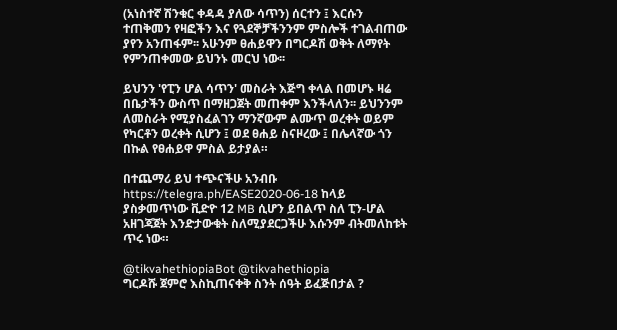(አነስተኛ ሽንቁር ቀዳዳ ያለው ሳጥን) ሰርተን ፤ እርሱን ተጠቅመን የዛፎችን እና የጓደኞቻችንንም ምስሎች ተገልብጠው ያየን አንጠፋም፡፡ አሁንም ፀሐይዋን በግርዶሽ ወቅት ለማየት የምንጠቀመው ይህንኑ መርህ ነው፡፡

ይህንን 'የፒን ሆል ሳጥን' መስራት እጅግ ቀላል በመሆኑ ዛሬ በቤታችን ውስጥ በማዘጋጀት መጠቀም እንችላለን፡፡ ይህንንም ለመስራት የሚያስፈልገን ማንኛውም ልሙጥ ወረቀት ወይም የካርቶን ወረቀት ሲሆን ፤ ወደ ፀሐይ ስናዞረው ፤ በሌላኛው ጎን በኩል የፀሐይዋ ምስል ይታያል።

በተጨማሪ ይህ ተጭናችሁ አንብቡ https://telegra.ph/EASE2020-06-18 ከላይ ያስቃመጥነው ቪድዮ 12 MB ሲሆን ይበልጥ ስለ ፒን-ሆል አዘገጃጀት እንድታውቁት ስለሚያደርጋችሁ እሱንም ብትመለከቱት ጥሩ ነው።

@tikvahethiopiaBot @tikvahethiopia
ግርዶሹ ጀምሮ እስኪጠናቀቅ ስንት ሰዓት ይፈጅበታል ?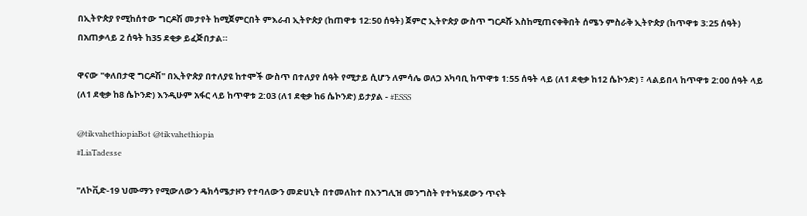በኢትዮጵያ የሚከሰተው ግርዶሽ መታየት ከሚጀምርበት ምእራብ ኢትዮጵያ (ከጠዋቱ 12:50 ሰዓት) ጀምሮ ኢትዮጵያ ውስጥ ግርዶሹ እስከሚጠናቀቅበት ሰሜን ምስራቅ ኢትዮጵያ (ከጥዋቱ 3:25 ሰዓት) በአጠቃላይ 2 ሰዓት ከ35 ደቂቃ ይፈጅበታል።

ዋናው "ቀለበታዊ ግርዶሽ" በኢትዮጵያ በተለያዩ ከተሞች ውስጥ በተለያየ ሰዓት የሚታይ ሲሆን ለምሳሌ ወለጋ አካባቢ ከጥዋቱ 1:55 ሰዓት ላይ (ለ1 ደቂቃ ከ12 ሴኮንድ) ፣ ላልይበላ ከጥዋቱ 2:00 ሰዓት ላይ (ለ1 ደቂቃ ከ8 ሴኮንድ) እንዲሁም አፋር ላይ ከጥዋቱ 2:03 (ለ1 ደቂቃ ከ6 ሴኮንድ) ይታያል - #ESSS

@tikvahethiopiaBot @tikvahethiopia
#LiaTadesse

"ለኮቪድ-19 ህሙማን የሚውለውን ዴክሳሜታዞን የተባለውን መድሀኒት በተመለከተ በእንግሊዝ መንግስት የተካሄደውን ጥናት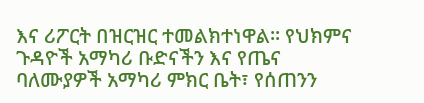እና ሪፖርት በዝርዝር ተመልክተነዋል፡፡ የህክምና ጉዳዮች አማካሪ ቡድናችን እና የጤና ባለሙያዎች አማካሪ ምክር ቤት፣ የሰጠንን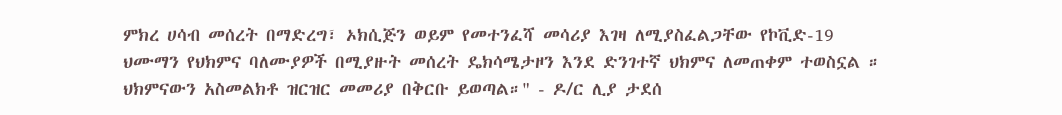ምክረ ሀሳብ መሰረት በማድረግ፣ ኦክሲጅን ወይም የመተንፈሻ መሳሪያ እገዛ ለሚያስፈልጋቸው የኮቪድ-19 ህሙማን የህክምና ባለሙያዎች በሚያዙት መሰረት ዴክሳሜታዞን እንደ ድንገተኛ ህክምና ለመጠቀም ተወስኗል ። ህክምናውን አስመልክቶ ዝርዝር መመሪያ በቅርቡ ይወጣል።" - ዶ/ር ሊያ ታደሰ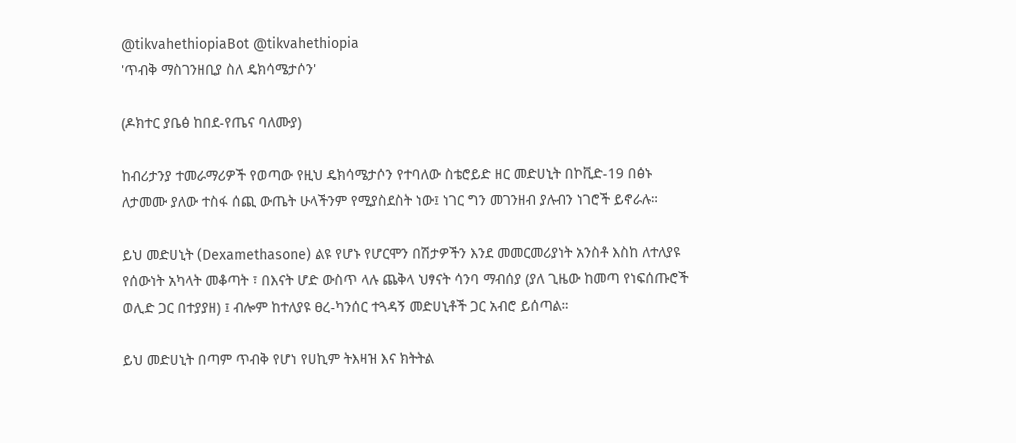@tikvahethiopiaBot @tikvahethiopia
'ጥብቅ ማስገንዘቢያ ስለ ዴክሳሜታሶን'

(ዶክተር ያቤፅ ከበደ-የጤና ባለሙያ)

ከብሪታንያ ተመራማሪዎች የወጣው የዚህ ዴክሳሜታሶን የተባለው ስቴሮይድ ዘር መድሀኒት በኮቪድ-19 በፅኑ ለታመሙ ያለው ተስፋ ሰጪ ውጤት ሁላችንም የሚያስደስት ነው፤ ነገር ግን መገንዘብ ያሉብን ነገሮች ይኖራሉ።

ይህ መድሀኒት (Dexamethasone) ልዩ የሆኑ የሆርሞን በሽታዎችን እንደ መመርመሪያነት አንስቶ እስከ ለተለያዩ የሰውነት አካላት መቆጣት ፣ በእናት ሆድ ውስጥ ላሉ ጨቅላ ህፃናት ሳንባ ማብሰያ (ያለ ጊዜው ከመጣ የነፍሰጡሮች ወሊድ ጋር በተያያዘ) ፤ ብሎም ከተለያዩ ፀረ-ካንሰር ተጓዳኝ መድሀኒቶች ጋር አብሮ ይሰጣል።

ይህ መድሀኒት በጣም ጥብቅ የሆነ የሀኪም ትእዛዝ እና ክትትል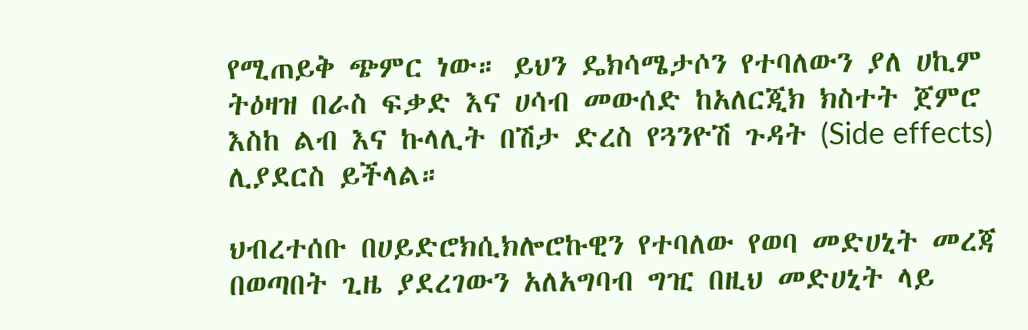የሚጠይቅ ጭምር ነው። ይህን ዴክሳሜታሶን የተባለውን ያለ ሀኪም ትዕዛዝ በራስ ፍቃድ እና ሀሳብ መውሰድ ከአለርጂክ ክስተት ጀምሮ እስከ ልብ እና ኩላሊት በሽታ ድረስ የጓንዮሽ ጉዳት (Side effects) ሊያደርስ ይችላል።

ህብረተሰቡ በሀይድሮክሲክሎሮኩዊን የተባለው የወባ መድሀኒት መረጃ በወጣበት ጊዜ ያደረገውን አለአግባብ ግዢ በዚህ መድሀኒት ላይ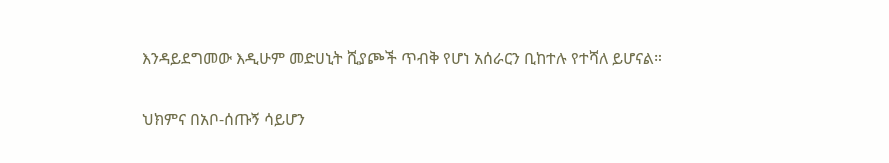እንዳይደግመው እዲሁም መድሀኒት ሺያጮች ጥብቅ የሆነ አሰራርን ቢከተሉ የተሻለ ይሆናል።

ህክምና በአቦ-ሰጡኝ ሳይሆን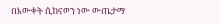በእውቀት ሲከናወን ነው ውጤታማ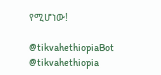የሚሆነው!

@tikvahethiopiaBot @tikvahethiopia